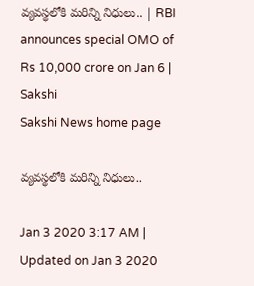వ్యవస్థలోకి మరిన్ని నిధులు.. | RBI announces special OMO of Rs 10,000 crore on Jan 6 | Sakshi
Sakshi News home page

వ్యవస్థలోకి మరిన్ని నిధులు..

Jan 3 2020 3:17 AM | Updated on Jan 3 2020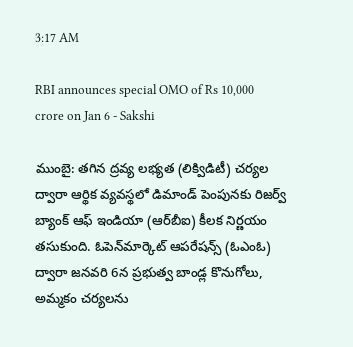3:17 AM

RBI announces special OMO of Rs 10,000 crore on Jan 6 - Sakshi

ముంబై: తగిన ద్రవ్య లభ్యత (లిక్విడిటీ) చర్యల ద్వారా ఆర్థిక వ్యవస్థలో డిమాండ్‌ పెంపునకు రిజర్వ్‌ బ్యాంక్‌ ఆఫ్‌ ఇండియా (ఆర్‌బీఐ) కీలక నిర్ణయం తసుకుంది. ఓపెన్‌మార్కెట్‌ ఆపరేషన్స్‌ (ఓఎంఓ) ద్వారా జనవరి 6న ప్రభుత్వ బాండ్ల కొనుగోలు, అమ్మకం చర్యలను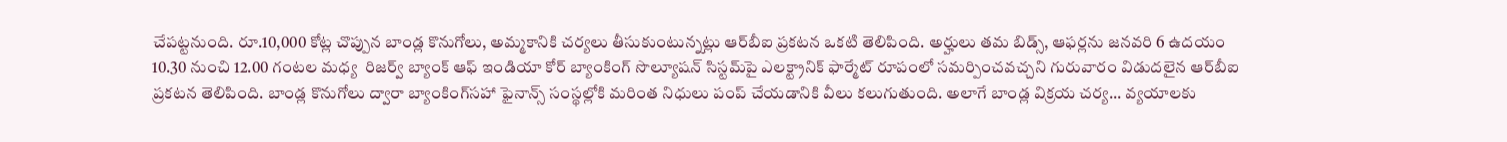చేపట్టనుంది. రూ.10,000 కోట్ల చొప్పున బాండ్ల కొనుగోలు, అమ్మకానికి చర్యలు తీసుకుంటున్నట్లు ఆర్‌బీఐ ప్రకటన ఒకటి తెలిపింది. అర్హులు తమ బిడ్స్, ఆఫర్లను జనవరి 6 ఉదయం 10.30 నుంచి 12.00 గంటల మధ్య  రిజర్వ్‌ బ్యాంక్‌ ఆఫ్‌ ఇండియా కోర్‌ బ్యాంకింగ్‌ సొల్యూషన్‌ సిస్టమ్‌పై ఎలక్ట్రానిక్‌ ఫార్మేట్‌ రూపంలో సమర్పించవచ్చని గురువారం విడుదలైన ఆర్‌బీఐ ప్రకటన తెలిపింది. బాండ్ల కొనుగోలు ద్వారా బ్యాంకింగ్‌సహా ఫైనాన్స్‌ సంస్థల్లోకి మరింత నిధులు పంప్‌ చేయడానికి వీలు కలుగుతుంది. అలాగే బాండ్ల విక్రయ చర్య... వ్యయాలకు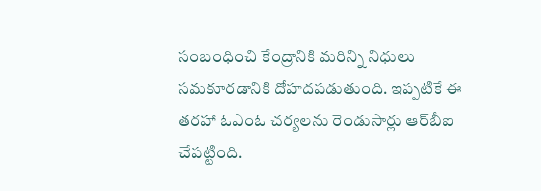సంబంధించి కేంద్రానికి మరిన్ని నిధులు సమకూరడానికి దోహదపడుతుంది. ఇప్పటికే ఈ తరహా ఓఎంఓ చర్యలను రెండుసార్లు ఆర్‌బీఐ చేపట్టింది.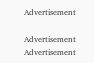Advertisement

Advertisement
Advertisement